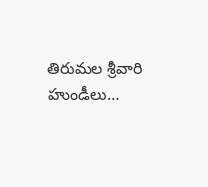తిరుమల శ్రీవారి హుండీలు…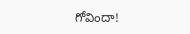గోవిందా!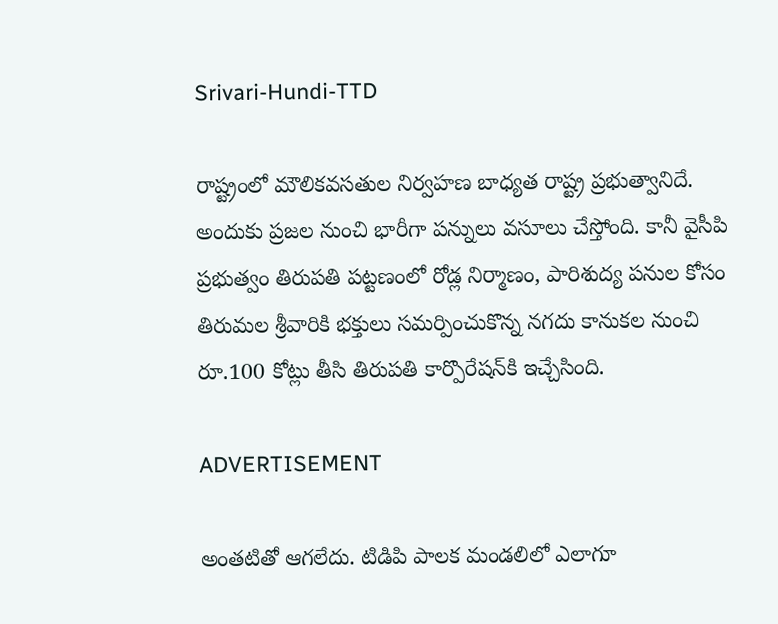Srivari-Hundi-TTD

రాష్ట్రంలో మౌలికవసతుల నిర్వహణ బాధ్యత రాష్ట్ర ప్రభుత్వానిదే. అందుకు ప్రజల నుంచి భారీగా పన్నులు వసూలు చేస్తోంది. కానీ వైసీపి ప్రభుత్వం తిరుపతి పట్టణంలో రోడ్ల నిర్మాణం, పారిశుద్య పనుల కోసం తిరుమల శ్రీవారికి భక్తులు సమర్పించుకొన్న నగదు కానుకల నుంచి రూ.100 కోట్లు తీసి తిరుపతి కార్పొరేషన్‌కి ఇచ్చేసింది.

ADVERTISEMENT

అంతటితో ఆగలేదు. టిడిపి పాలక మండలిలో ఎలాగూ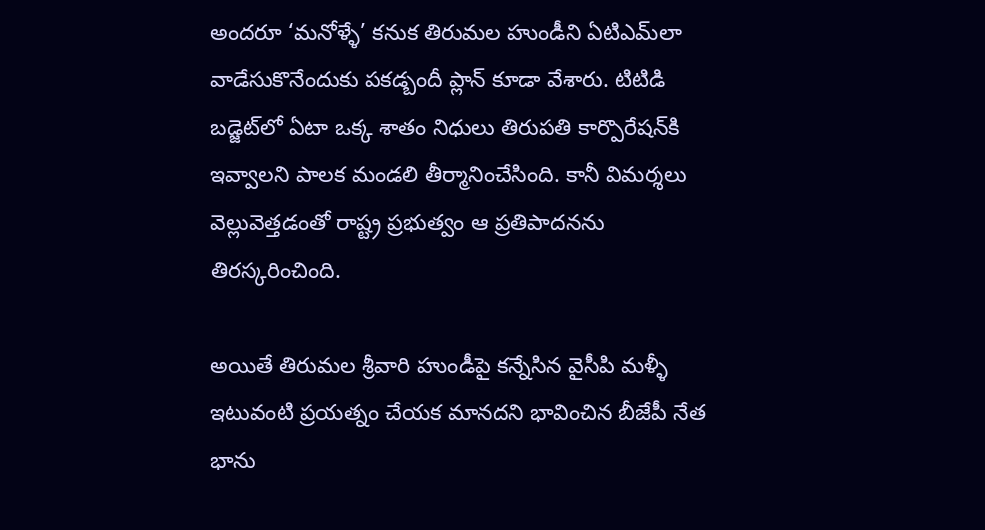అందరూ ‘మనోళ్ళే’ కనుక తిరుమల హుండీని ఏటిఎమ్‌లా వాడేసుకొనేందుకు పకడ్బందీ ప్లాన్ కూడా వేశారు. టిటిడి బడ్జెట్‌లో ఏటా ఒక్క శాతం నిధులు తిరుపతి కార్పొరేషన్‌కి ఇవ్వాలని పాలక మండలి తీర్మానించేసింది. కానీ విమర్శలు వెల్లువెత్తడంతో రాష్ట్ర ప్రభుత్వం ఆ ప్రతిపాదనను తిరస్కరించింది.

అయితే తిరుమల శ్రీవారి హుండీపై కన్నేసిన వైసీపి మళ్ళీ ఇటువంటి ప్రయత్నం చేయక మానదని భావించిన బీజేపీ నేత భాను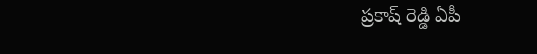ప్రకాష్ రెడ్డి ఏపీ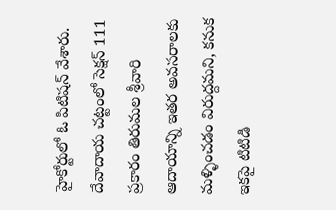హైకోర్టులో ఓ పిటిషన్ వేశారు. దేవాదాయ చట్టంలో సెక్షన్ 111 ప్రకారం తిరుమల శ్రీవారి ఆదాయాన్ని ఇతర అవసరాలకు మళ్ళించడం విరుద్దమని, కనుక ఇకపై టిటిడి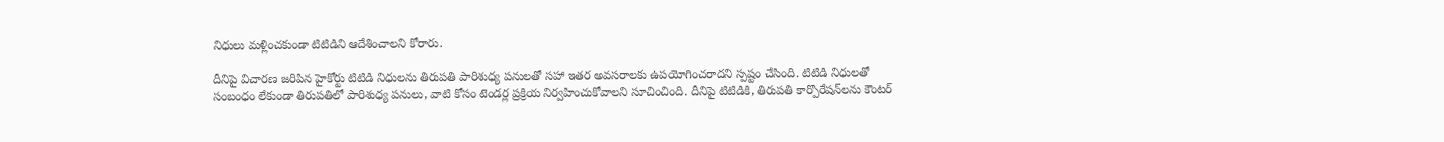నిధులు మళ్లించకుండా టిటిడిని ఆదేశించాలని కోరారు.

దీనిపై విచారణ జరిపిన హైకోర్టు టిటిడి నిధులను తిరుపతి పారిశుధ్య పనులతో సహా ఇతర అవసరాలకు ఉపయోగించరాదని స్పష్టం చేసింది. టిటిడి నిధులతో సంబంధం లేకుండా తిరుపతిలో పారిశుధ్య పనులు, వాటి కోసం టెండర్ల ప్రక్రియ నిర్వహించుకోవాలని సూచించింది. దీనిపై టిటిడికి, తిరుపతి కార్పొరేషన్‌లను కౌంటర్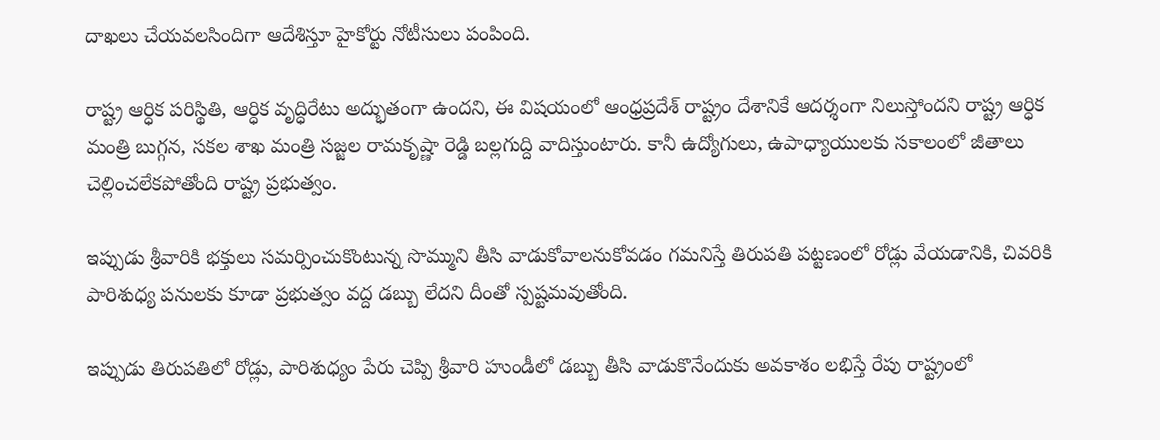దాఖలు చేయవలసిందిగా ఆదేశిస్తూ హైకోర్టు నోటీసులు పంపింది.

రాష్ట్ర ఆర్ధిక పరిస్థితి, ఆర్ధిక వృద్ధిరేటు అద్భుతంగా ఉందని, ఈ విషయంలో ఆంధ్రప్రదేశ్‌ రాష్ట్రం దేశానికే ఆదర్శంగా నిలుస్తోందని రాష్ట్ర ఆర్ధిక మంత్రి బుగ్గన, సకల శాఖ మంత్రి సజ్జల రామకృష్ణా రెడ్డి బల్లగుద్ది వాదిస్తుంటారు. కానీ ఉద్యోగులు, ఉపాధ్యాయులకు సకాలంలో జీతాలు చెల్లించలేకపోతోంది రాష్ట్ర ప్రభుత్వం.

ఇప్పుడు శ్రీవారికి భక్తులు సమర్పించుకొంటున్న సొమ్ముని తీసి వాడుకోవాలనుకోవడం గమనిస్తే తిరుపతి పట్టణంలో రోడ్లు వేయడానికి, చివరికి పారిశుధ్య పనులకు కూడా ప్రభుత్వం వద్ద డబ్బు లేదని దీంతో స్పష్టమవుతోంది.

ఇప్పుడు తిరుపతిలో రోడ్లు, పారిశుధ్యం పేరు చెప్పి శ్రీవారి హుండీలో డబ్బు తీసి వాడుకొనేందుకు అవకాశం లభిస్తే రేపు రాష్ట్రంలో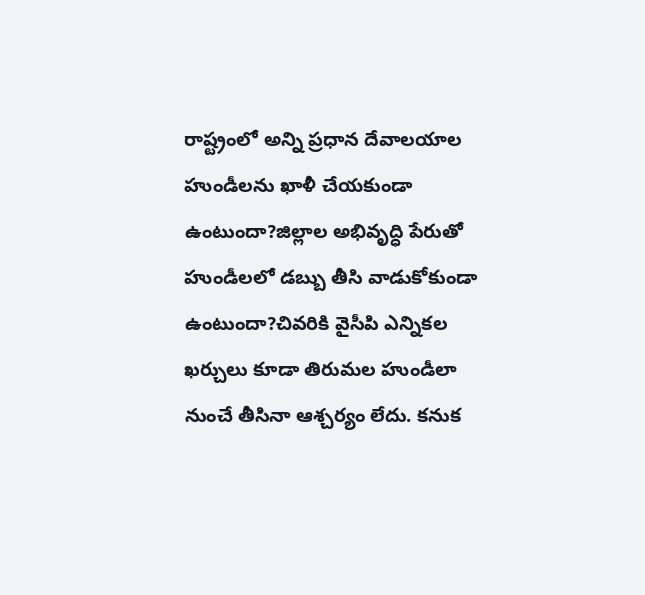రాష్ట్రంలో అన్ని ప్రధాన దేవాలయాల హుండీలను ఖాళీ చేయకుండా ఉంటుందా?జిల్లాల అభివృద్ధి పేరుతో హుండీలలో డబ్బు తీసి వాడుకోకుండా ఉంటుందా?చివరికి వైసీపి ఎన్నికల ఖర్చులు కూడా తిరుమల హుండీలా నుంచే తీసినా ఆశ్చర్యం లేదు. కనుక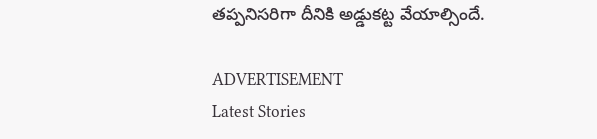తప్పనిసరిగా దీనికి అడ్డుకట్ట వేయాల్సిందే.

ADVERTISEMENT
Latest Stories